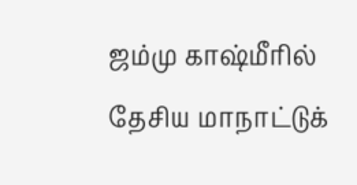ஜம்மு காஷ்மீரில் தேசிய மாநாட்டுக்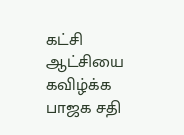கட்சி ஆட்சியை கவிழ்க்க பாஜக சதி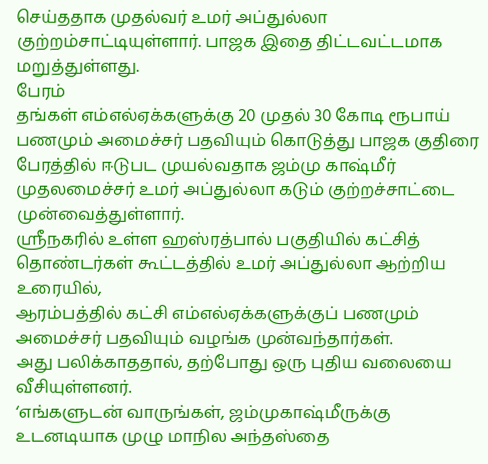செய்ததாக முதல்வர் உமர் அப்துல்லா குற்றம்சாட்டியுள்ளார். பாஜக இதை திட்டவட்டமாக மறுத்துள்ளது.
பேரம்
தங்கள் எம்எல்ஏக்களுக்கு 20 முதல் 30 கோடி ரூபாய் பணமும் அமைச்சர் பதவியும் கொடுத்து பாஜக குதிரை பேரத்தில் ஈடுபட முயல்வதாக ஜம்மு காஷ்மீர் முதலமைச்சர் உமர் அப்துல்லா கடும் குற்றச்சாட்டை முன்வைத்துள்ளார்.
ஸ்ரீநகரில் உள்ள ஹஸ்ரத்பால் பகுதியில் கட்சித் தொண்டர்கள் கூட்டத்தில் உமர் அப்துல்லா ஆற்றிய உரையில்,
ஆரம்பத்தில் கட்சி எம்எல்ஏக்களுக்குப் பணமும் அமைச்சர் பதவியும் வழங்க முன்வந்தார்கள்.
அது பலிக்காததால், தற்போது ஒரு புதிய வலையை வீசியுள்ளனர்.
‘எங்களுடன் வாருங்கள், ஜம்முகாஷ்மீருக்கு உடனடியாக முழு மாநில அந்தஸ்தை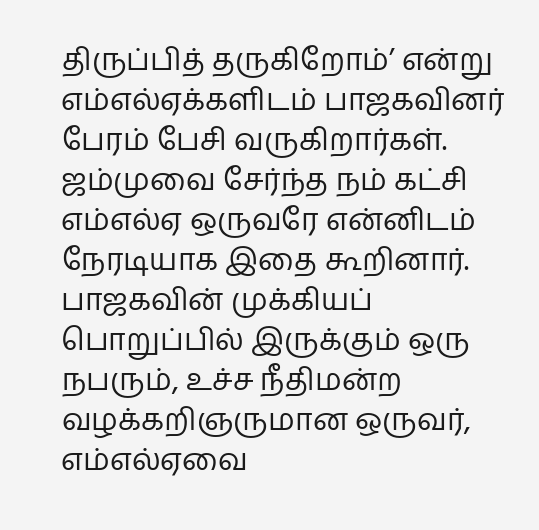திருப்பித் தருகிறோம்’ என்று எம்எல்ஏக்களிடம் பாஜகவினர் பேரம் பேசி வருகிறார்கள்.
ஜம்முவை சேர்ந்த நம் கட்சி எம்எல்ஏ ஒருவரே என்னிடம் நேரடியாக இதை கூறினார்.
பாஜகவின் முக்கியப் பொறுப்பில் இருக்கும் ஒரு நபரும், உச்ச நீதிமன்ற வழக்கறிஞருமான ஒருவர், எம்எல்ஏவை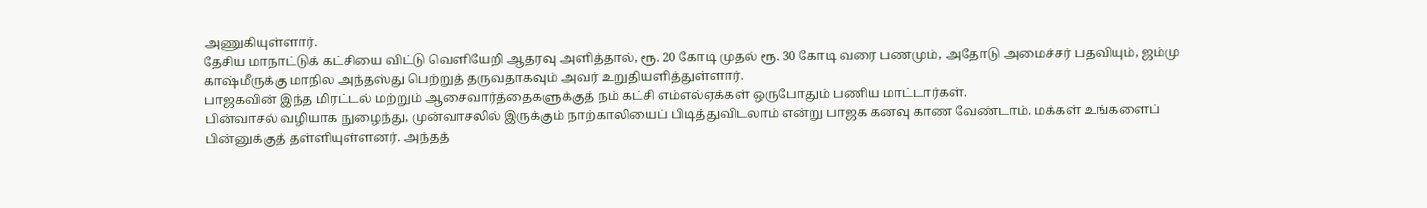அணுகியுள்ளார்.
தேசிய மாநாட்டுக் கட்சியை விட்டு வெளியேறி ஆதரவு அளித்தால், ரூ. 20 கோடி முதல் ரூ. 30 கோடி வரை பணமும், அதோடு அமைச்சர் பதவியும், ஜம்மு காஷ்மீருக்கு மாநில அந்தஸ்து பெற்றுத் தருவதாகவும் அவர் உறுதியளித்துள்ளார்.
பாஜகவின் இந்த மிரட்டல் மற்றும் ஆசைவார்த்தைகளுக்குத் நம் கட்சி எம்எல்ஏக்கள் ஒருபோதும் பணிய மாட்டார்கள்.
பின்வாசல் வழியாக நுழைந்து, முன்வாசலில் இருக்கும் நாற்காலியைப் பிடித்துவிடலாம் என்று பாஜக கனவு காண வேண்டாம். மக்கள் உங்களைப் பின்னுக்குத் தள்ளியுள்ளனர். அந்தத்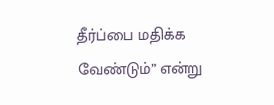தீர்ப்பை மதிக்க வேண்டும்” என்று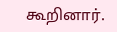கூறினார்.